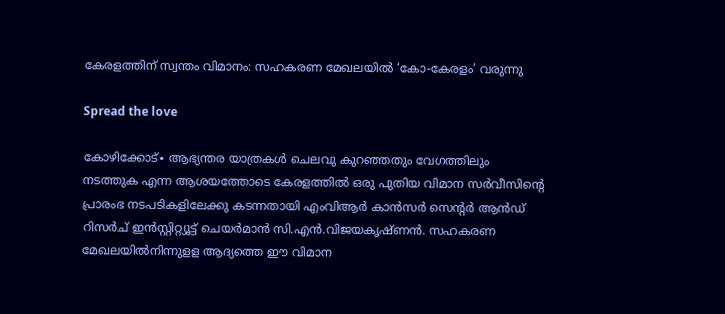കേരളത്തിന് സ്വന്തം വിമാനം: സഹകരണ മേഖലയിൽ ‘കോ-കേരളം’ വരുന്നു

Spread the love

കോഴിക്കോട്∙ ആഭ്യന്തര യാത്രകൾ ചെലവു കുറഞ്ഞതും വേഗത്തിലും നടത്തുക എന്ന ആശയത്തോടെ കേരളത്തിൽ ഒരു പുതിയ വിമാന സർവീസിന്റെ പ്രാരംഭ നടപടികളിലേക്കു കടന്നതായി എംവിആർ കാൻസർ സെന്റർ ആൻഡ് റിസർച് ഇൻസ്റ്റിറ്റ്യൂട്ട് ചെയർമാൻ സി.എൻ.വിജയകൃഷ്ണൻ. സഹകരണ മേഖലയിൽനിന്നുളള ആദ്യത്തെ ഈ വിമാന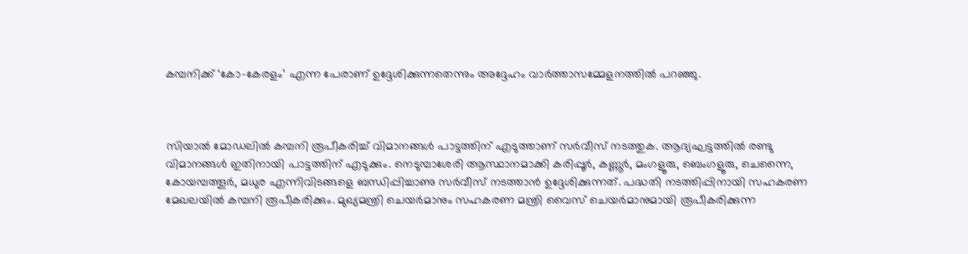കമ്പനിക്ക് ‘കോ–കേരളം’ എന്ന പേരാണ് ഉദ്ദേശിക്കുന്നതെന്നും അദ്ദേഹം വാർത്താസമ്മേളനത്തിൽ പറഞ്ഞു.



സിയാൽ മോഡലിൽ കമ്പനി രൂപീകരിച്ച് വിമാനങ്ങൾ പാട്ടത്തിന് എടുത്താണ് സർവീസ് നടത്തുക. ആദ്യഘട്ടത്തിൽ രണ്ടു വിമാനങ്ങൾ ഇതിനായി പാട്ടത്തിന് എടുക്കും. നെടുമ്പാശേരി ആസ്ഥാനമാക്കി കരിപ്പൂർ, കണ്ണൂർ, മംഗളൂരു, ബെംഗളൂരു, ചെന്നൈ, കോയമ്പത്തൂർ, മധുര എന്നിവിടങ്ങളെ ബന്ധിപ്പിച്ചാണു സർവീസ് നടത്താൻ ഉദ്ദേശിക്കുന്നത്. പദ്ധതി നടത്തിപ്പിനായി സഹകരണ മേഖലയിൽ കമ്പനി രൂപീകരിക്കും. മുഖ്യമന്ത്രി ചെയർമാനും സഹകരണ മന്ത്രി വൈസ് ചെയർമാനുമായി രൂപീകരിക്കുന്ന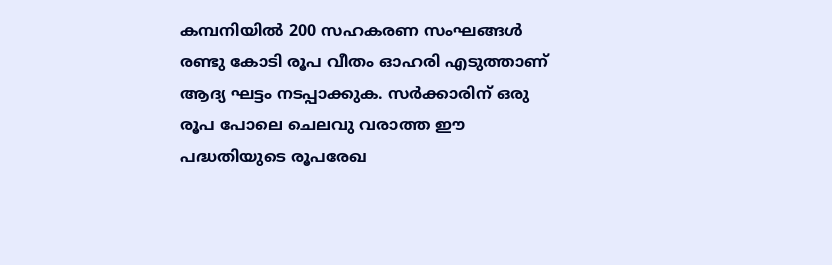കമ്പനിയിൽ 200 സഹകരണ സംഘങ്ങൾ രണ്ടു കോടി രൂപ വീതം ഓഹരി എടുത്താണ് ആദ്യ ഘട്ടം നടപ്പാക്കുക. സർക്കാരിന് ഒരു രൂപ പോലെ ചെലവു വരാത്ത ഈ പദ്ധതിയുടെ രൂപരേഖ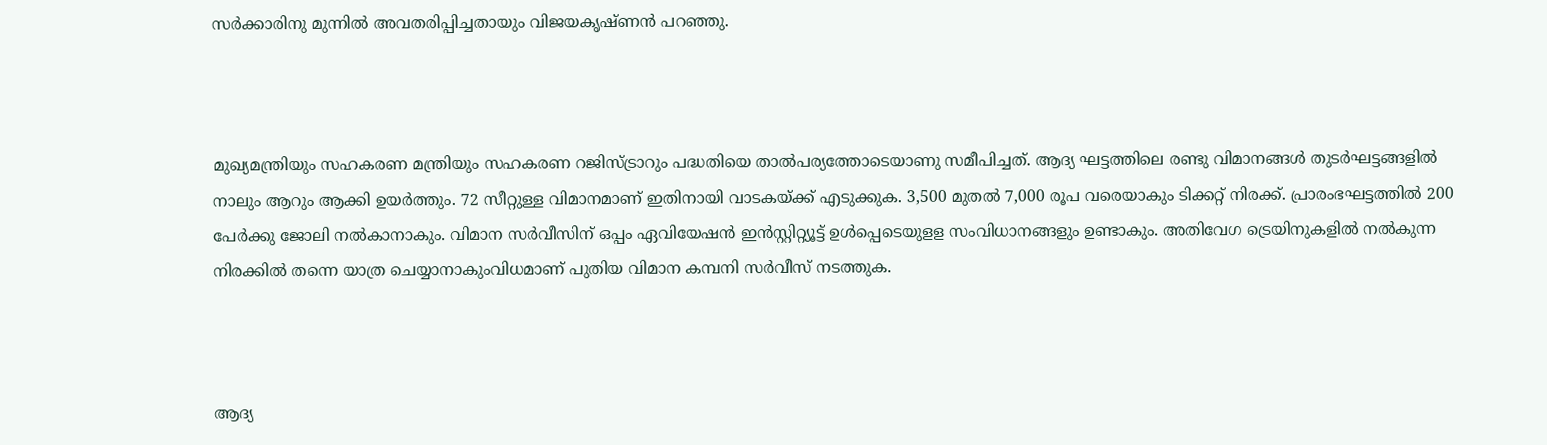സർക്കാരിനു മുന്നിൽ അവതരിപ്പിച്ചതായും വിജയകൃഷ്ണൻ പറഞ്ഞു.



മുഖ്യമന്ത്രിയും സഹകരണ മന്ത്രിയും സഹകരണ റജിസ്ട്രാറും പദ്ധതിയെ താൽപര്യത്തോടെയാണു സമീപിച്ചത്. ആദ്യ ഘട്ടത്തിലെ രണ്ടു വിമാനങ്ങൾ തുടർഘട്ടങ്ങളിൽ നാലും ആറും ആക്കി ഉയർത്തും. 72 സീറ്റുള്ള വിമാനമാണ് ഇതിനായി വാടകയ്ക്ക് എടുക്കുക. 3,500 മുതൽ 7,000 രൂപ വരെയാകും ടിക്കറ്റ് നിരക്ക്. പ്രാരംഭഘട്ടത്തിൽ 200 പേർക്കു ജോലി നൽകാനാകും. വിമാന സർവീസിന് ഒപ്പം ഏവിയേഷൻ ഇൻസ്റ്റിറ്റ്യൂട്ട് ഉൾപ്പെടെയുളള സംവിധാനങ്ങളും ഉണ്ടാകും. അതിവേഗ ട്രെയിനുകളിൽ നൽകുന്ന നിരക്കിൽ തന്നെ യാത്ര ചെയ്യാനാകുംവിധമാണ് പുതിയ വിമാന കമ്പനി സർവീസ് നടത്തുക.



ആദ്യ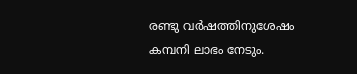രണ്ടു വർഷത്തിനുശേഷം കമ്പനി ലാഭം നേടും.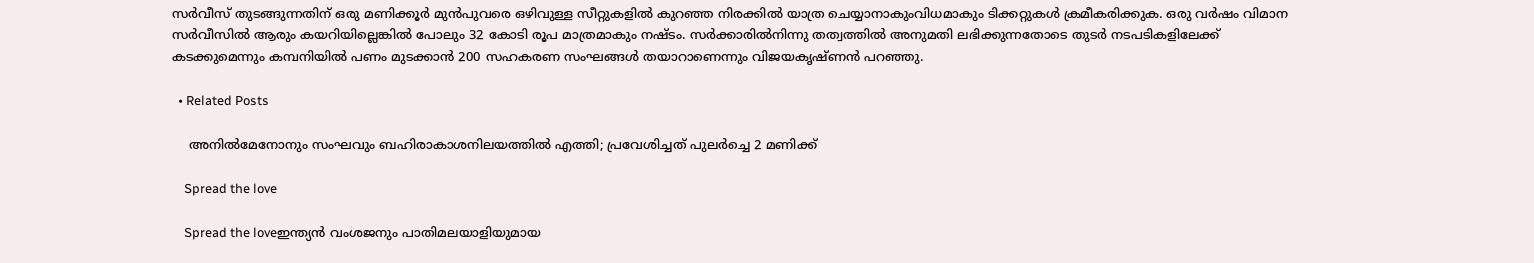സർവീസ് തുടങ്ങുന്നതിന് ഒരു മണിക്കൂർ മുൻപുവരെ ഒഴിവുള്ള സീറ്റുകളിൽ കുറഞ്ഞ നിരക്കിൽ യാത്ര ചെയ്യാനാകുംവിധമാകും ടിക്കറ്റുകൾ ക്രമീകരിക്കുക. ഒരു വർഷം വിമാന സർവീസിൽ ആരും കയറിയില്ലെങ്കിൽ പോലും 32 കോടി രൂപ മാത്രമാകും നഷ്ടം. സർക്കാരിൽനിന്നു തത്വത്തിൽ അനുമതി ലഭിക്കുന്നതോടെ തുടർ നടപടികളിലേക്ക് കടക്കുമെന്നും കമ്പനിയിൽ പണം മുടക്കാൻ 200 സഹകരണ സംഘങ്ങൾ തയാറാണെന്നും വിജയകൃഷ്ണൻ പറഞ്ഞു.

  • Related Posts

    അനിൽമേനോനും സംഘവും ബഹിരാകാശനിലയത്തിൽ എത്തി; പ്രവേശിച്ചത് പുലർച്ചെ 2 മണിക്ക്

    Spread the love

    Spread the loveഇന്ത്യൻ വംശജനും പാതിമലയാളിയുമായ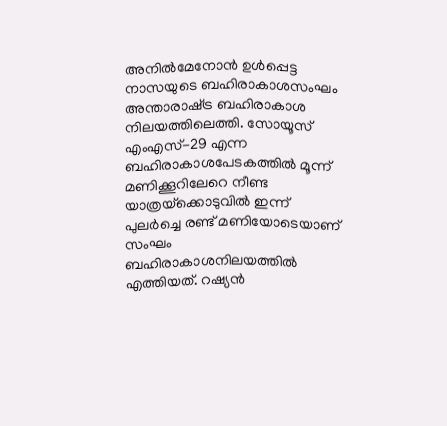അനിൽമേനോൻ ഉൾപ്പെട്ട നാസയുടെ ബഹിരാകാശസംഘം അന്താരാഷ്‌ട്ര ബഹിരാകാശ നിലയത്തിലെത്തി. സോയൂസ് എംഎസ്-29 എന്ന ബഹിരാകാശപേടകത്തിൽ മൂന്ന് മണിക്കൂറിലേറെ നീണ്ട യാത്രയ്‌ക്കൊടുവിൽ ഇന്ന് പുലർച്ചെ രണ്ട് മണിയോടെയാണ് സംഘം ബഹിരാകാശനിലയത്തിൽ എത്തിയത്. റഷ്യൻ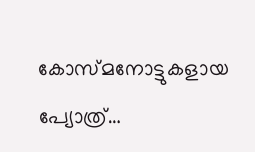കോസ്‌മനോട്ടുകളായ പ്യോത്ര്…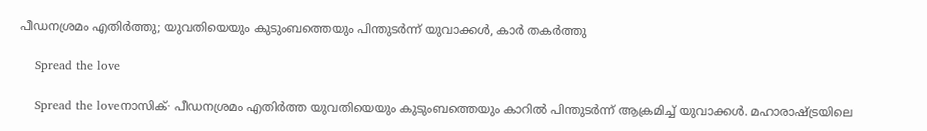പീഡനശ്രമം എതിർത്തു; യുവതിയെയും കുടുംബത്തെയും പിന്തുടർന്ന് യുവാക്കൾ, കാർ തകർത്തു

    Spread the love

    Spread the loveനാസിക്∙ പീഡനശ്രമം എതിർത്ത യുവതിയെയും കുടുംബത്തെയും കാറിൽ പിന്തുടർന്ന് ആക്രമിച്ച് യുവാക്കൾ. മഹാരാഷ്ട്രയിലെ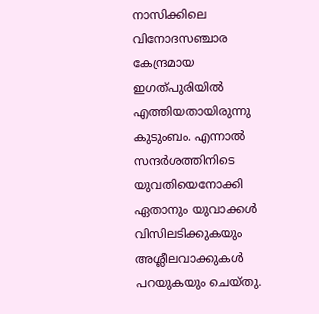നാസിക്കിലെ വിനോദസഞ്ചാര കേന്ദ്രമായ ഇഗത്പുരിയിൽ എത്തിയതായിരുന്നു കുടുംബം. എന്നാൽ സന്ദർശത്തിനിടെ യുവതിയെനോക്കി ഏതാനും യുവാക്കൾ വിസിലടിക്കുകയും അശ്ലീലവാക്കുകൾ പറയുകയും ചെയ്തു.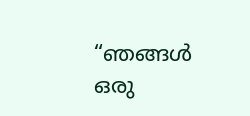“ഞങ്ങൾ ഒരു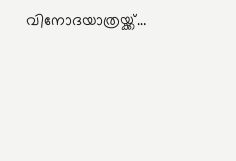വിനോദയാത്രയ്ക്ക്…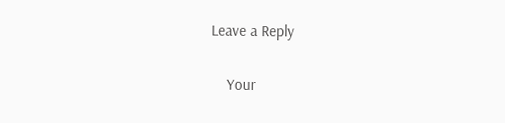Leave a Reply

    Your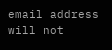email address will not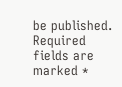be published. Required fields are marked *